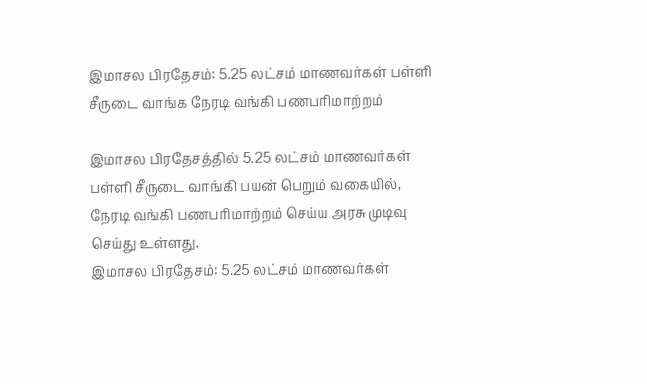இமாசல பிரதேசம்: 5.25 லட்சம் மாணவர்கள் பள்ளி சீருடை வாங்க நேரடி வங்கி பணபரிமாற்றம்

இமாசல பிரதேசத்தில் 5.25 லட்சம் மாணவர்கள் பள்ளி சீருடை வாங்கி பயன் பெறும் வகையில், நேரடி வங்கி பணபரிமாற்றம் செய்ய அரசு முடிவு செய்து உள்ளது.
இமாசல பிரதேசம்: 5.25 லட்சம் மாணவர்கள்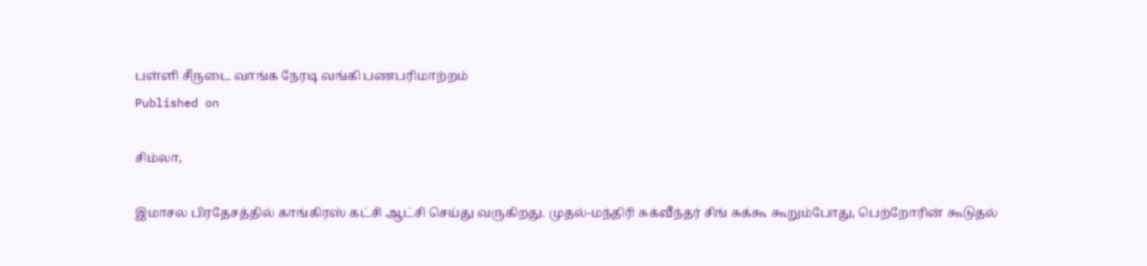பள்ளி சீருடை வாங்க நேரடி வங்கி பணபரிமாற்றம்
Published on

சிம்லா,

இமாசல பிரதேசத்தில் காங்கிரஸ் கட்சி ஆட்சி செய்து வருகிறது. முதல்-மந்திரி சுக்வீந்தர் சிங் சுக்கூ கூறும்போது, பெற்றோரின் கூடுதல்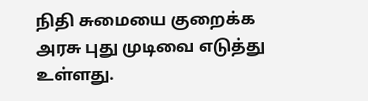நிதி சுமையை குறைக்க அரசு புது முடிவை எடுத்து உள்ளது.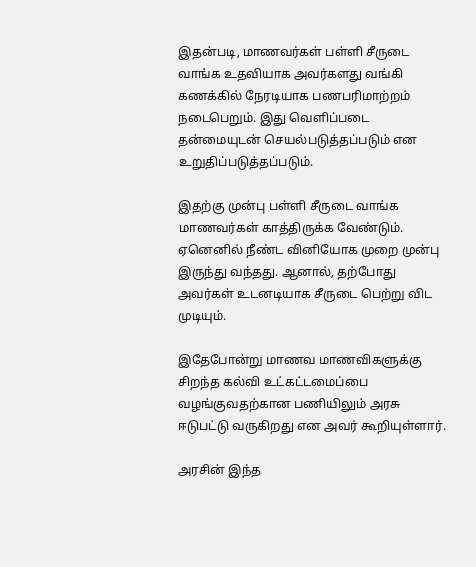இதன்படி, மாணவர்கள் பள்ளி சீருடை வாங்க உதவியாக அவர்களது வங்கி கணக்கில் நேரடியாக பணபரிமாற்றம் நடைபெறும். இது வெளிப்படை தன்மையுடன் செயல்படுத்தப்படும் என உறுதிப்படுத்தப்படும்.

இதற்கு முன்பு பள்ளி சீருடை வாங்க மாணவர்கள் காத்திருக்க வேண்டும். ஏனெனில் நீண்ட வினியோக முறை முன்பு இருந்து வந்தது. ஆனால், தற்போது அவர்கள் உடனடியாக சீருடை பெற்று விட முடியும்.

இதேபோன்று மாணவ மாணவிகளுக்கு சிறந்த கல்வி உட்கட்டமைப்பை வழங்குவதற்கான பணியிலும் அரசு ஈடுபட்டு வருகிறது என அவர் கூறியுள்ளார்.

அரசின் இந்த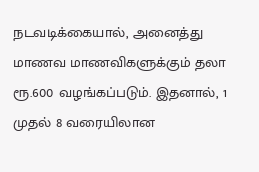நடவடிக்கையால், அனைத்து மாணவ மாணவிகளுக்கும் தலா ரூ.600 வழங்கப்படும். இதனால், 1 முதல் 8 வரையிலான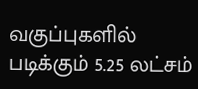வகுப்புகளில் படிக்கும் 5.25 லட்சம்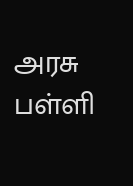அரசு பள்ளி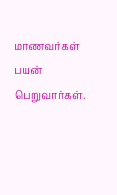மாணவர்கள் பயன் பெறுவார்கள்.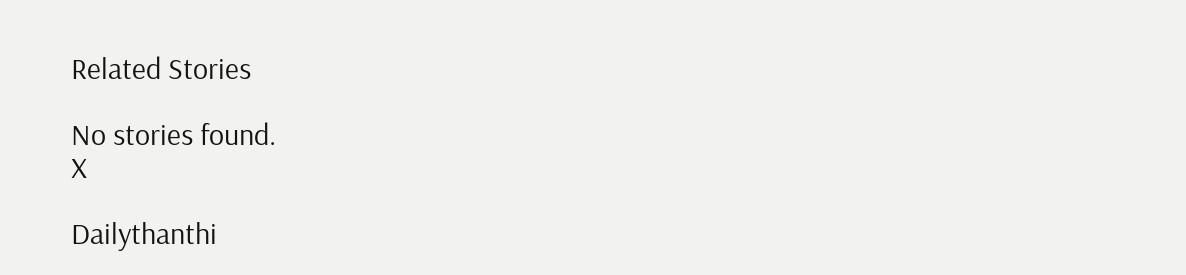Related Stories

No stories found.
X

Dailythanthi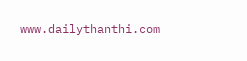www.dailythanthi.com